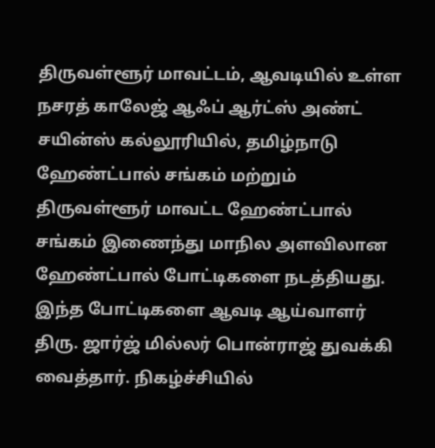திருவள்ளூர் மாவட்டம், ஆவடியில் உள்ள நசரத் காலேஜ் ஆஃப் ஆர்ட்ஸ் அண்ட் சயின்ஸ் கல்லூரியில், தமிழ்நாடு ஹேண்ட்பால் சங்கம் மற்றும் திருவள்ளூர் மாவட்ட ஹேண்ட்பால் சங்கம் இணைந்து மாநில அளவிலான ஹேண்ட்பால் போட்டிகளை நடத்தியது. இந்த போட்டிகளை ஆவடி ஆய்வாளர் திரு. ஜார்ஜ் மில்லர் பொன்ராஜ் துவக்கி வைத்தார். நிகழ்ச்சியில்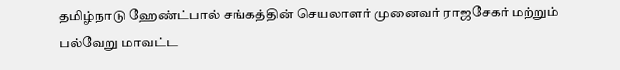தமிழ்நாடு ஹேண்ட்பால் சங்கத்தின் செயலாளர் முனைவர் ராஜசேகர் மற்றும் பல்வேறு மாவட்ட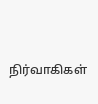நிர்வாகிகள்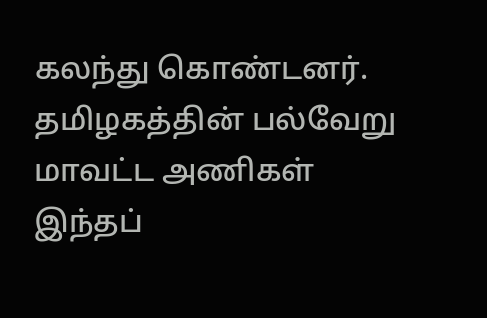கலந்து கொண்டனர். தமிழகத்தின் பல்வேறு மாவட்ட அணிகள் இந்தப்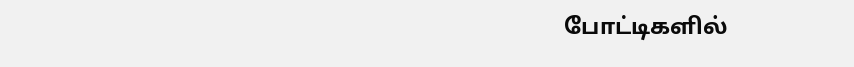போட்டிகளில்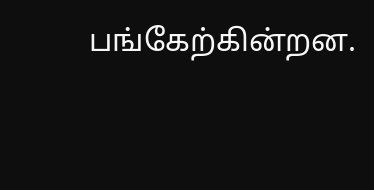பங்கேற்கின்றன.